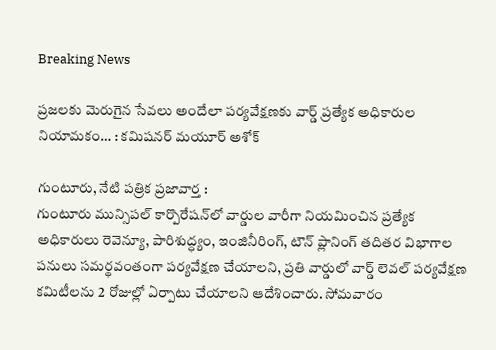Breaking News

ప్రజలకు మెరుగైన సేవలు అందేలా పర్యవేక్షణకు వార్డ్ ప్రత్యేక అధికారుల నియామకం… : కమిషనర్ మయూర్ అశోక్

గుంటూరు, నేటి పత్రిక ప్రజావార్త :
గుంటూరు మున్సిపల్ కార్పొరేషన్‌లో వార్డుల వారీగా నియమించిన ప్రత్యేక అధికారులు రెవెన్యూ, పారిశుద్ధ్యం, ఇంజినీరింగ్, టౌన్ ప్లానింగ్ తదితర విభాగాల పనులు సమర్థవంతంగా పర్యవేక్షణ చేయాలని, ప్రతి వార్డులో వార్డ్ లెవల్ పర్యవేక్షణ కమిటీలను 2 రోజుల్లో ఏర్పాటు చేయాలని ఆదేశించారు. సోమవారం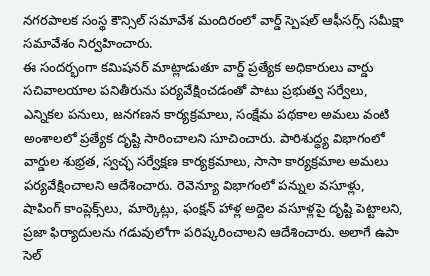నగరపాలక సంస్థ కౌన్సిల్ సమావేశ మందిరంలో వార్డ్ స్పెషల్ ఆఫీసర్స్ సమీక్షా సమావేశం నిర్వహించారు.
ఈ సందర్భంగా కమిషనర్ మాట్లాడుతూ వార్డ్ ప్రత్యేక అధికారులు వార్డు సచివాలయాల పనితీరును పర్యవేక్షించడంతో పాటు ప్రభుత్వ సర్వేలు, ఎన్నికల పనులు, జనగణన కార్యక్రమాలు, సంక్షేమ పథకాల అమలు వంటి అంశాలలో ప్రత్యేక దృష్టి సారించాలని సూచించారు. పారిశుద్ధ్య విభాగంలో వార్డుల శుభ్రత, స్వచ్ఛ సర్వేక్షణ కార్యక్రమాలు, సాసా కార్యక్రమాల అమలు పర్యవేక్షించాలని ఆదేశించారు. రెవెన్యూ విభాగంలో పన్నుల వసూళ్లు, షాపింగ్ కాంప్లెక్స్‌లు, మార్కెట్లు, ఫంక్షన్ హాళ్ల అద్దెల వసూళ్లపై దృష్టి పెట్టాలని, ప్రజా ఫిర్యాదులను గడువులోగా పరిష్కరించాలని ఆదేశించారు. అలాగే ఉపా సెల్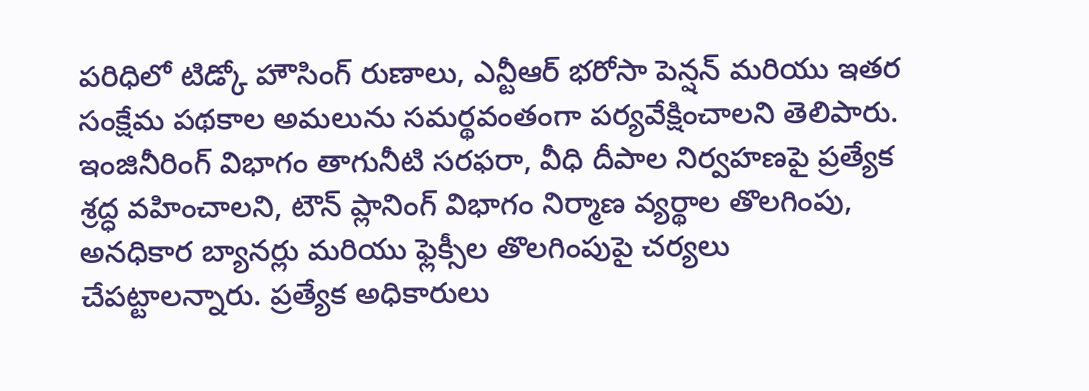పరిధిలో టిడ్కో హౌసింగ్ రుణాలు, ఎన్టీఆర్ భరోసా పెన్షన్ మరియు ఇతర సంక్షేమ పథకాల అమలును సమర్థవంతంగా పర్యవేక్షించాలని తెలిపారు. ఇంజినీరింగ్ విభాగం తాగునీటి సరఫరా, వీధి దీపాల నిర్వహణపై ప్రత్యేక శ్రద్ధ వహించాలని, టౌన్ ప్లానింగ్ విభాగం నిర్మాణ వ్యర్థాల తొలగింపు, అనధికార బ్యానర్లు మరియు ఫ్లెక్సీల తొలగింపుపై చర్యలు చేపట్టాలన్నారు. ప్రత్యేక అధికారులు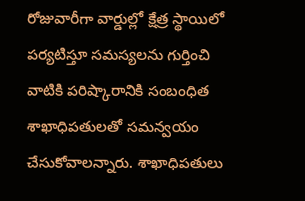రోజువారీగా వార్డుల్లో క్షేత్ర స్థాయిలో పర్యటిస్తూ సమస్యలను గుర్తించి వాటికి పరిష్కారానికి సంబంధిత శాఖాధిపతులతో సమన్వయం చేసుకోవాలన్నారు. శాఖాధిపతులు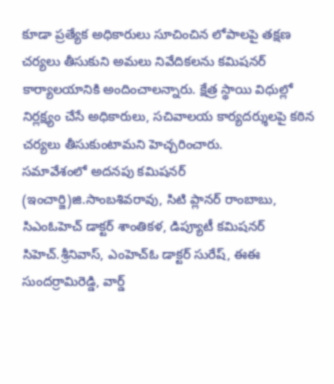కూడా ప్రత్యేక అధికారులు సూచించిన లోపాలపై తక్షణ చర్యలు తీసుకుని అమలు నివేదికలను కమిషనర్ కార్యాలయానికి అందించాలన్నారు. క్షేత్ర స్థాయి విధుల్లో నిర్లక్ష్యం చేసే అధికారులు, సచివాలయ కార్యదర్శులపై కఠిన చర్యలు తీసుకుంటామని హెచ్చరించారు.
సమావేశంలో అదనపు కమిషనర్ (ఇంచార్జి)జి.సాంబశివరావు, సిటి ప్లానర్ రాంబాబు, సిఎంఓహెచ్ డాక్టర్ శాంతికళ, డిప్యూటీ కమిషనర్ సిహెచ్.శ్రీనివాస్, ఎంహెచ్ఓ డాక్టర్ సురేష్, ఈఈ సుందర్రామిరెడ్డి, వార్డ్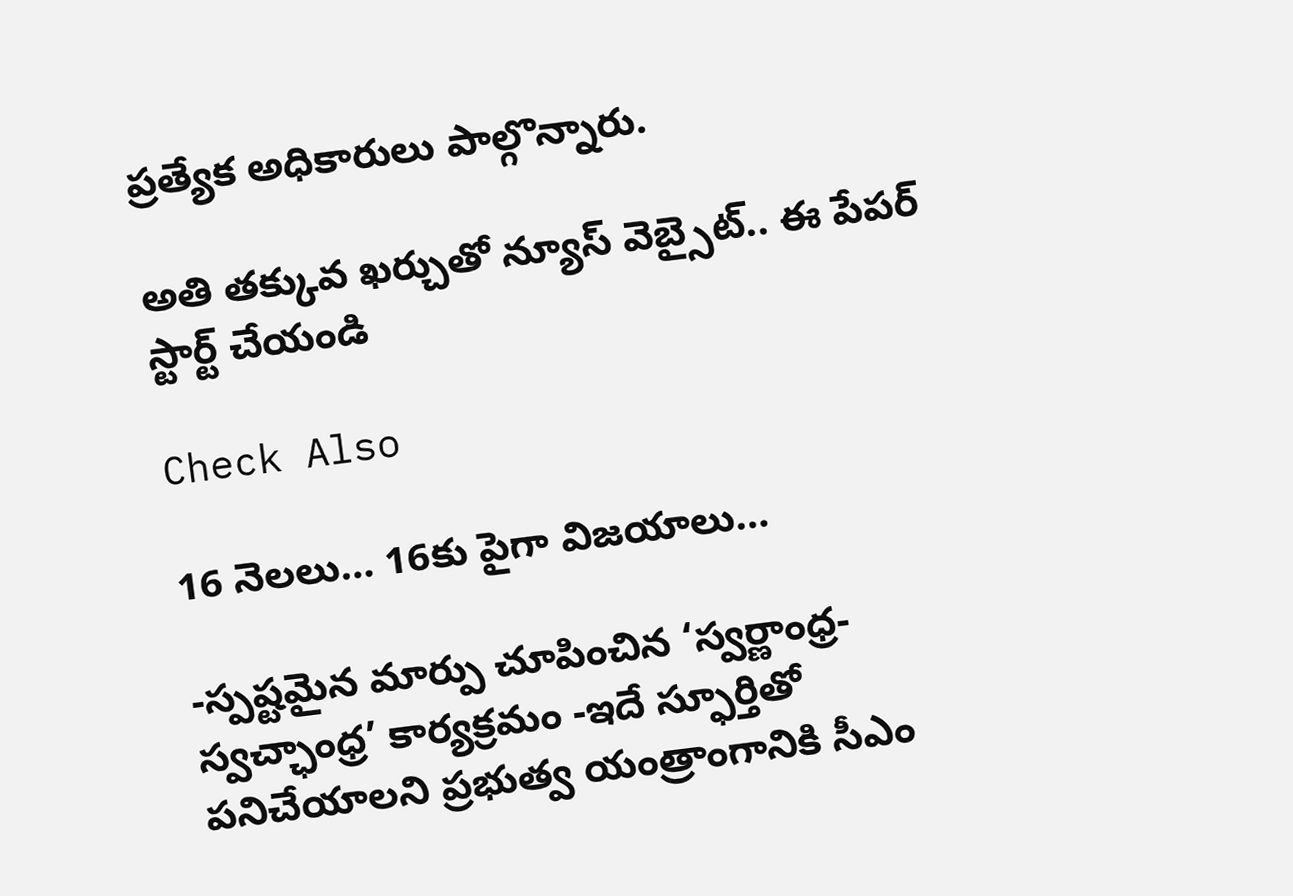ప్రత్యేక అధికారులు పాల్గొన్నారు.

అతి తక్కువ ఖర్చుతో న్యూస్ వెబ్సైట్.. ఈ పేపర్ స్టార్ట్ చేయండి

Check Also

16 నెలలు… 16కు పైగా విజయాలు…

-స్పష్టమైన మార్పు చూపించిన ‘స్వర్ణాంధ్ర-స్వచ్ఛాంధ్ర’ కార్యక్రమం -ఇదే స్ఫూర్తితో పనిచేయాలని ప్రభుత్వ యంత్రాంగానికి సీఎం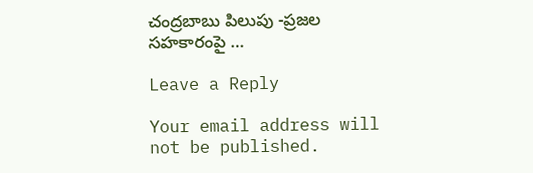చంద్రబాబు పిలుపు -ప్రజల సహకారంపై …

Leave a Reply

Your email address will not be published.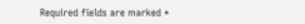Required fields are marked *